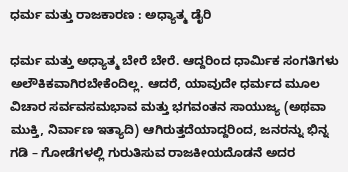ಧರ್ಮ ಮತ್ತು ರಾಜಕಾರಣ : ಅಧ್ಯಾತ್ಮ ಡೈರಿ

ಧರ್ಮ ಮತ್ತು ಅಧ್ಯಾತ್ಮ ಬೇರೆ ಬೇರೆ. ಆದ್ದರಿಂದ ಧಾರ್ಮಿಕ ಸಂಗತಿಗಳು ಅಲೌಕಿಕವಾಗಿರಬೇಕೆಂದಿಲ್ಲ. ಆದರೆ, ಯಾವುದೇ ಧರ್ಮದ ಮೂಲ ವಿಚಾರ ಸರ್ವವಸಮಭಾವ ಮತ್ತು ಭಗವಂತನ ಸಾಯುಜ್ಯ (ಅಥವಾ ಮುಕ್ತಿ, ನಿರ್ವಾಣ ಇತ್ಯಾದಿ) ಆಗಿರುತ್ತದೆಯಾದ್ದರಿಂದ, ಜನರನ್ನು ಭಿನ್ನ ಗಡಿ – ಗೋಡೆಗಳಲ್ಲಿ ಗುರುತಿಸುವ ರಾಜಕೀಯದೊಡನೆ ಅದರ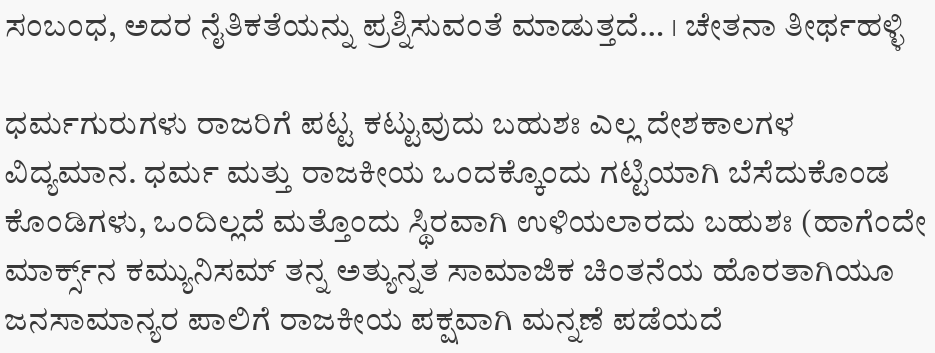ಸಂಬಂಧ, ಅದರ ನೈತಿಕತೆಯನ್ನು ಪ್ರಶ್ನಿಸುವಂತೆ ಮಾಡುತ್ತದೆ… । ಚೇತನಾ ತೀರ್ಥಹಳ್ಳಿ

ಧರ್ಮಗುರುಗಳು ರಾಜರಿಗೆ ಪಟ್ಟ ಕಟ್ಟುವುದು ಬಹುಶಃ ಎಲ್ಲ ದೇಶಕಾಲಗಳ ವಿದ್ಯಮಾನ. ಧರ್ಮ ಮತ್ತು ರಾಜಕೀಯ ಒಂದಕ್ಕೊಂದು ಗಟ್ಟಿಯಾಗಿ ಬೆಸೆದುಕೊಂಡ ಕೊಂಡಿಗಳು, ಒಂದಿಲ್ಲದೆ ಮತ್ತೊಂದು ಸ್ಥಿರವಾಗಿ ಉಳಿಯಲಾರದು ಬಹುಶಃ (ಹಾಗೆಂದೇ ಮಾರ್ಕ್ಸ್‌ನ ಕಮ್ಯುನಿಸಮ್ ತನ್ನ ಅತ್ಯುನ್ನತ ಸಾಮಾಜಿಕ ಚಿಂತನೆಯ ಹೊರತಾಗಿಯೂ ಜನಸಾಮಾನ್ಯರ ಪಾಲಿಗೆ ರಾಜಕೀಯ ಪಕ್ಷವಾಗಿ ಮನ್ನಣೆ ಪಡೆಯದೆ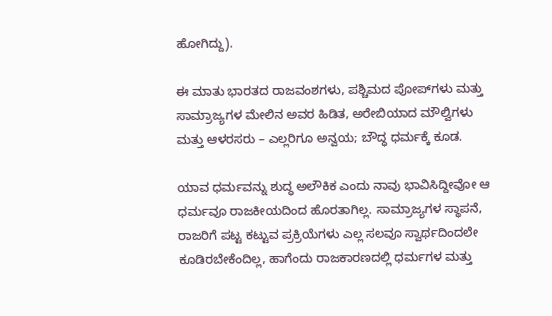ಹೋಗಿದ್ದು).

ಈ ಮಾತು ಭಾರತದ ರಾಜವಂಶಗಳು, ಪಶ್ಚಿಮದ ಪೋಪ್‌ಗಳು ಮತ್ತು ಸಾಮ್ರಾಜ್ಯಗಳ ಮೇಲಿನ ಅವರ ಹಿಡಿತ, ಅರೇಬಿಯಾದ ಮೌಲ್ವಿಗಳು ಮತ್ತು ಆಳರಸರು – ಎಲ್ಲರಿಗೂ ಅನ್ವಯ; ಬೌದ್ಧ ಧರ್ಮಕ್ಕೆ ಕೂಡ.

ಯಾವ ಧರ್ಮವನ್ನು ಶುದ್ಧ ಅಲೌಕಿಕ ಎಂದು ನಾವು ಭಾವಿಸಿದ್ದೀವೋ ಆ ಧರ್ಮವೂ ರಾಜಕೀಯದಿಂದ ಹೊರತಾಗಿಲ್ಲ. ಸಾಮ್ರಾಜ್ಯಗಳ ಸ್ಥಾಪನೆ, ರಾಜರಿಗೆ ಪಟ್ಟ ಕಟ್ಟುವ ಪ್ರಕ್ರಿಯೆಗಳು ಎಲ್ಲ ಸಲವೂ ಸ್ವಾರ್ಥದಿಂದಲೇ ಕೂಡಿರಬೇಕೆಂದಿಲ್ಲ, ಹಾಗೆಂದು ರಾಜಕಾರಣದಲ್ಲಿ ಧರ್ಮಗಳ ಮತ್ತು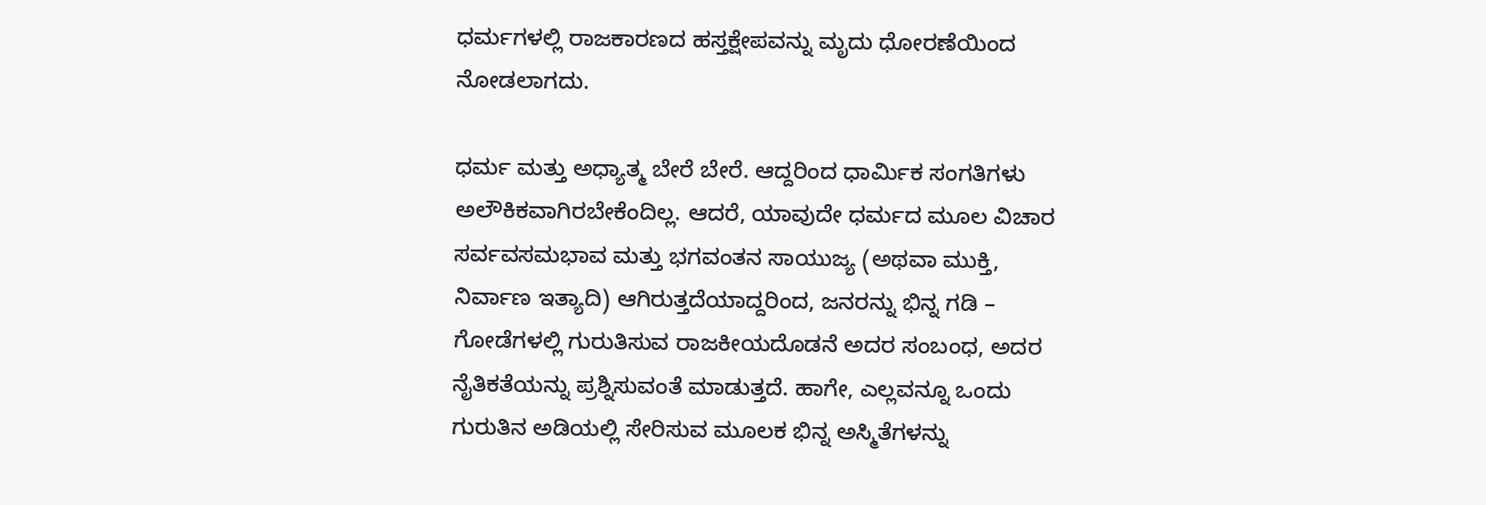ಧರ್ಮಗಳಲ್ಲಿ ರಾಜಕಾರಣದ ಹಸ್ತಕ್ಷೇಪವನ್ನು ಮೃದು ಧೋರಣೆಯಿಂದ ನೋಡಲಾಗದು.

ಧರ್ಮ ಮತ್ತು ಅಧ್ಯಾತ್ಮ ಬೇರೆ ಬೇರೆ. ಆದ್ದರಿಂದ ಧಾರ್ಮಿಕ ಸಂಗತಿಗಳು ಅಲೌಕಿಕವಾಗಿರಬೇಕೆಂದಿಲ್ಲ. ಆದರೆ, ಯಾವುದೇ ಧರ್ಮದ ಮೂಲ ವಿಚಾರ ಸರ್ವವಸಮಭಾವ ಮತ್ತು ಭಗವಂತನ ಸಾಯುಜ್ಯ (ಅಥವಾ ಮುಕ್ತಿ, ನಿರ್ವಾಣ ಇತ್ಯಾದಿ) ಆಗಿರುತ್ತದೆಯಾದ್ದರಿಂದ, ಜನರನ್ನು ಭಿನ್ನ ಗಡಿ – ಗೋಡೆಗಳಲ್ಲಿ ಗುರುತಿಸುವ ರಾಜಕೀಯದೊಡನೆ ಅದರ ಸಂಬಂಧ, ಅದರ ನೈತಿಕತೆಯನ್ನು ಪ್ರಶ್ನಿಸುವಂತೆ ಮಾಡುತ್ತದೆ. ಹಾಗೇ, ಎಲ್ಲವನ್ನೂ ಒಂದು ಗುರುತಿನ ಅಡಿಯಲ್ಲಿ ಸೇರಿಸುವ ಮೂಲಕ ಭಿನ್ನ ಅಸ್ಮಿತೆಗಳನ್ನು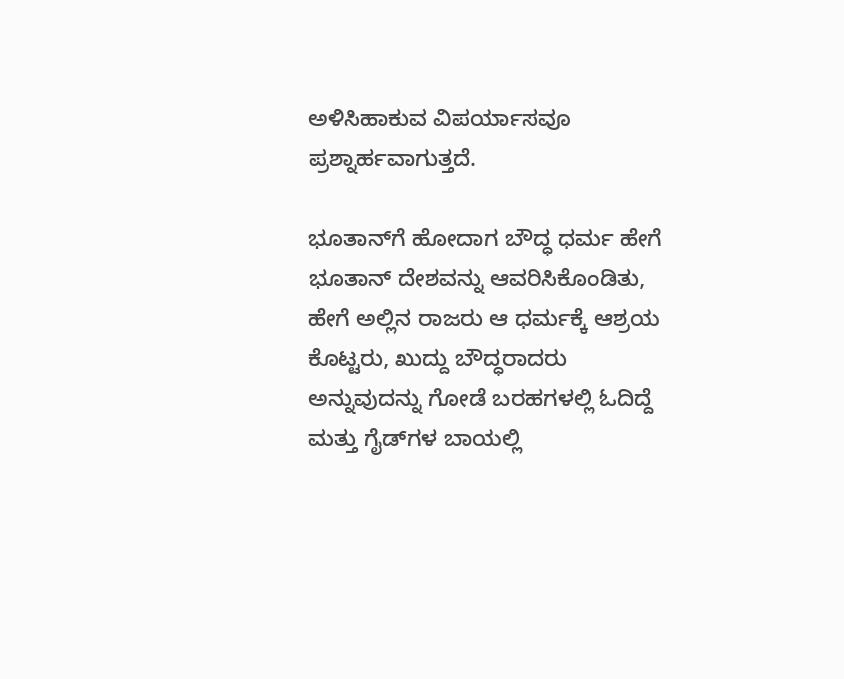ಅಳಿಸಿಹಾಕುವ ವಿಪರ್ಯಾಸವೂ ಪ್ರಶ್ನಾರ್ಹವಾಗುತ್ತದೆ.

ಭೂತಾನ್‌ಗೆ ಹೋದಾಗ ಬೌದ್ಧ ಧರ್ಮ ಹೇಗೆ ಭೂತಾನ್ ದೇಶವನ್ನು ಆವರಿಸಿಕೊಂಡಿತು, ಹೇಗೆ ಅಲ್ಲಿನ ರಾಜರು ಆ ಧರ್ಮಕ್ಕೆ ಆಶ್ರಯ ಕೊಟ್ಟರು, ಖುದ್ದು ಬೌದ್ಧರಾದರು ಅನ್ನುವುದನ್ನು ಗೋಡೆ ಬರಹಗಳಲ್ಲಿ ಓದಿದ್ದೆ ಮತ್ತು ಗೈಡ್‌ಗಳ ಬಾಯಲ್ಲಿ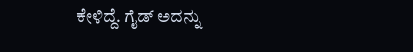ಕೇಳಿದ್ದೆ. ಗೈಡ್ ಅದನ್ನು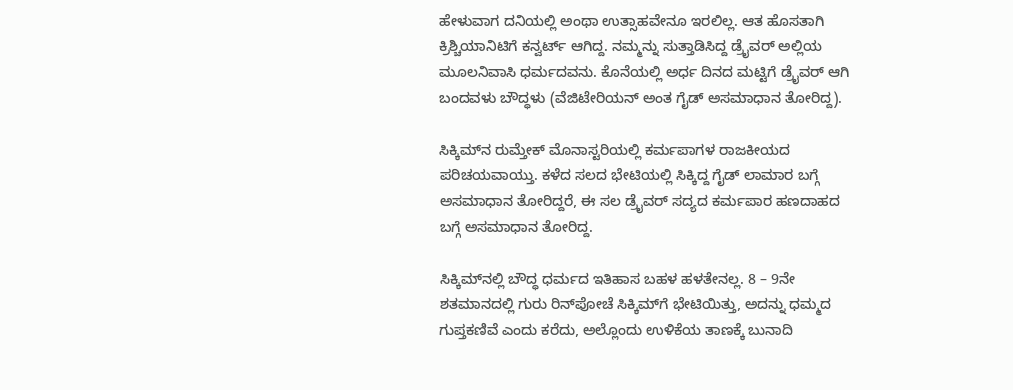ಹೇಳುವಾಗ ದನಿಯಲ್ಲಿ ಅಂಥಾ ಉತ್ಸಾಹವೇನೂ ಇರಲಿಲ್ಲ. ಆತ ಹೊಸತಾಗಿ ಕ್ರಿಶ್ಚಿಯಾನಿಟಿಗೆ ಕನ್ವರ್ಟ್ ಆಗಿದ್ದ. ನಮ್ಮನ್ನು ಸುತ್ತಾಡಿಸಿದ್ದ ಡ್ರೈವರ್ ಅಲ್ಲಿಯ ಮೂಲನಿವಾಸಿ ಧರ್ಮದವನು. ಕೊನೆಯಲ್ಲಿ ಅರ್ಧ ದಿನದ ಮಟ್ಟಿಗೆ ಡ್ರೈವರ್ ಆಗಿ ಬಂದವಳು ಬೌದ್ಧಳು (ವೆಜಿಟೇರಿಯನ್ ಅಂತ ಗೈಡ್ ಅಸಮಾಧಾನ ತೋರಿದ್ದ).

ಸಿಕ್ಕಿಮ್‌ನ ರುಮ್ತೇಕ್ ಮೊನಾಸ್ಟರಿಯಲ್ಲಿ ಕರ್ಮಪಾಗಳ ರಾಜಕೀಯದ ಪರಿಚಯವಾಯ್ತು. ಕಳೆದ ಸಲದ ಭೇಟಿಯಲ್ಲಿ ಸಿಕ್ಕಿದ್ದ ಗೈಡ್ ಲಾಮಾರ ಬಗ್ಗೆ ಅಸಮಾಧಾನ ತೋರಿದ್ದರೆ, ಈ ಸಲ ಡ್ರೈವರ್ ಸದ್ಯದ ಕರ್ಮಪಾರ ಹಣದಾಹದ ಬಗ್ಗೆ ಅಸಮಾಧಾನ ತೋರಿದ್ದ.

ಸಿಕ್ಕಿಮ್‌ನಲ್ಲಿ ಬೌದ್ಧ ಧರ್ಮದ ಇತಿಹಾಸ ಬಹಳ ಹಳತೇನಲ್ಲ. 8 – 9ನೇ ಶತಮಾನದಲ್ಲಿ ಗುರು ರಿನ್‌ಪೋಚೆ ಸಿಕ್ಕಿಮ್‌ಗೆ ಭೇಟಿಯಿತ್ತು, ಅದನ್ನು ಧಮ್ಮದ ಗುಪ್ತಕಣಿವೆ ಎಂದು ಕರೆದು, ಅಲ್ಲೊಂದು ಉಳಿಕೆಯ ತಾಣಕ್ಕೆ ಬುನಾದಿ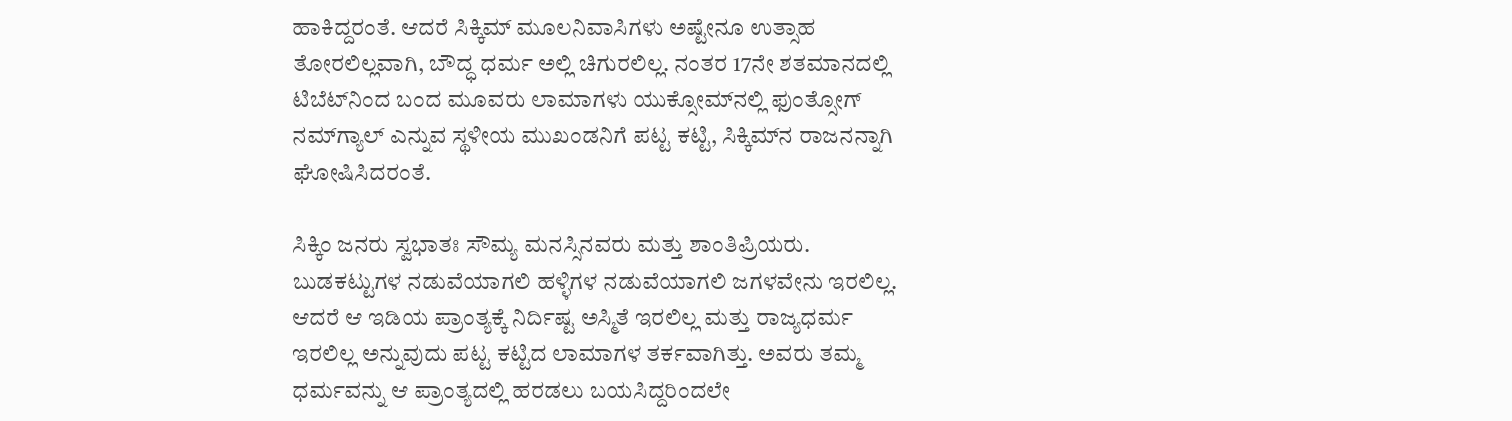ಹಾಕಿದ್ದರಂತೆ. ಆದರೆ ಸಿಕ್ಕಿಮ್ ಮೂಲನಿವಾಸಿಗಳು ಅಷ್ಟೇನೂ ಉತ್ಸಾಹ ತೋರಲಿಲ್ಲವಾಗಿ, ಬೌದ್ಧ ಧರ್ಮ ಅಲ್ಲಿ ಚಿಗುರಲಿಲ್ಲ. ನಂತರ 17ನೇ ಶತಮಾನದಲ್ಲಿ ಟಿಬೆಟ್‌ನಿಂದ ಬಂದ ಮೂವರು ಲಾಮಾಗಳು ಯುಕ್ಸೋಮ್‌ನಲ್ಲಿ ಫುಂತ್ಸೋಗ್ ನಮ್‌ಗ್ಯಾಲ್ ಎನ್ನುವ ಸ್ಥಳೀಯ ಮುಖಂಡನಿಗೆ ಪಟ್ಟ ಕಟ್ಟಿ, ಸಿಕ್ಕಿಮ್‌ನ ರಾಜನನ್ನಾಗಿ ಘೋಷಿಸಿದರಂತೆ.

ಸಿಕ್ಕಿಂ ಜನರು ಸ್ವಭಾತಃ ಸೌಮ್ಯ ಮನಸ್ಸಿನವರು ಮತ್ತು ಶಾಂತಿಪ್ರಿಯರು. ಬುಡಕಟ್ಟುಗಳ ನಡುವೆಯಾಗಲಿ ಹಳ್ಳಿಗಳ ನಡುವೆಯಾಗಲಿ ಜಗಳವೇನು ಇರಲಿಲ್ಲ. ಆದರೆ ಆ ಇಡಿಯ ಪ್ರಾಂತ್ಯಕ್ಕೆ ನಿರ್ದಿಷ್ಟ ಅಸ್ಮಿತೆ ಇರಲಿಲ್ಲ ಮತ್ತು ರಾಜ್ಯಧರ್ಮ ಇರಲಿಲ್ಲ ಅನ್ನುವುದು ಪಟ್ಟ ಕಟ್ಟಿದ ಲಾಮಾಗಳ ತರ್ಕವಾಗಿತ್ತು. ಅವರು ತಮ್ಮ ಧರ್ಮವನ್ನು ಆ ಪ್ರಾಂತ್ಯದಲ್ಲಿ ಹರಡಲು ಬಯಸಿದ್ದರಿಂದಲೇ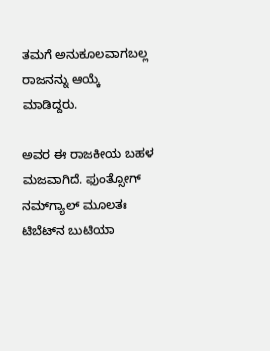ತಮಗೆ ಅನುಕೂಲವಾಗಬಲ್ಲ ರಾಜನನ್ನು ಆಯ್ಕೆ ಮಾಡಿದ್ದರು.

ಅವರ ಈ ರಾಜಕೀಯ ಬಹಳ ಮಜವಾಗಿದೆ. ಫುಂತ್ಸೋಗ್ ನಮ್‌ಗ್ಯಾಲ್ ಮೂಲತಃ ಟಿಬೆಟ್‌ನ ಬುಟಿಯಾ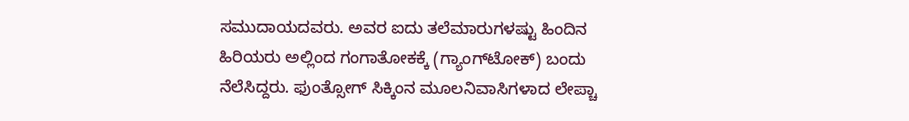ಸಮುದಾಯದವರು. ಅವರ ಐದು ತಲೆಮಾರುಗಳಷ್ಟು ಹಿಂದಿನ ಹಿರಿಯರು ಅಲ್ಲಿಂದ ಗಂಗಾತೋಕಕ್ಕೆ (ಗ್ಯಾಂಗ್‌ಟೋಕ್) ಬಂದು ನೆಲೆಸಿದ್ದರು. ಫುಂತ್ಸೋಗ್ ಸಿಕ್ಕಿಂನ ಮೂಲನಿವಾಸಿಗಳಾದ ಲೇಪ್ಚಾ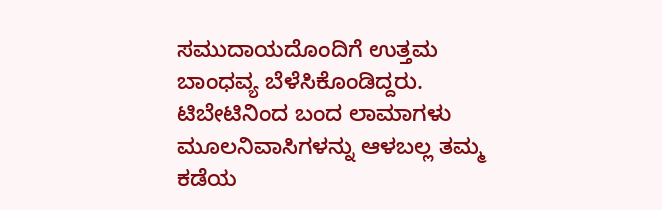ಸಮುದಾಯದೊಂದಿಗೆ ಉತ್ತಮ ಬಾಂಧವ್ಯ ಬೆಳೆಸಿಕೊಂಡಿದ್ದರು. ಟಿಬೇಟಿನಿಂದ ಬಂದ ಲಾಮಾಗಳು ಮೂಲನಿವಾಸಿಗಳನ್ನು ಆಳಬಲ್ಲ ತಮ್ಮ ಕಡೆಯ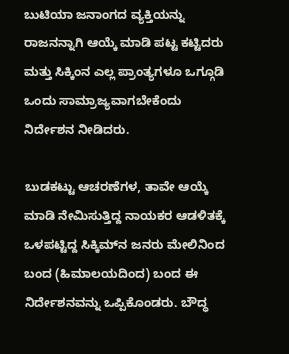ಬುಟಿಯಾ ಜನಾಂಗದ ವ್ಯಕ್ತಿಯನ್ನು ರಾಜನನ್ನಾಗಿ ಆಯ್ಕೆ ಮಾಡಿ ಪಟ್ಟ ಕಟ್ಟಿದರು ಮತ್ತು ಸಿಕ್ಕಿಂ‌ನ ಎಲ್ಲ ಪ್ರಾಂತ್ಯಗಳೂ ಒಗ್ಗೂಡಿ ಒಂದು ಸಾಮ್ರಾಜ್ಯವಾಗಬೇಕೆಂದು ನಿರ್ದೇಶನ ನೀಡಿದರು.

ಬುಡಕಟ್ಟು ಆಚರಣೆಗಳ, ತಾವೇ ಆಯ್ಕೆ ಮಾಡಿ ನೇಮಿಸುತ್ತಿದ್ದ ನಾಯಕರ ಆಡಳಿತಕ್ಕೆ ಒಳಪಟ್ಟಿದ್ದ ಸಿಕ್ಕಿಮ್‌ನ ಜನರು ಮೇಲಿನಿಂದ ಬಂದ (ಹಿಮಾಲಯದಿಂದ) ಬಂದ ಈ ನಿರ್ದೇಶನವನ್ನು ಒಪ್ಪಿಕೊಂಡರು. ಬೌದ್ಧ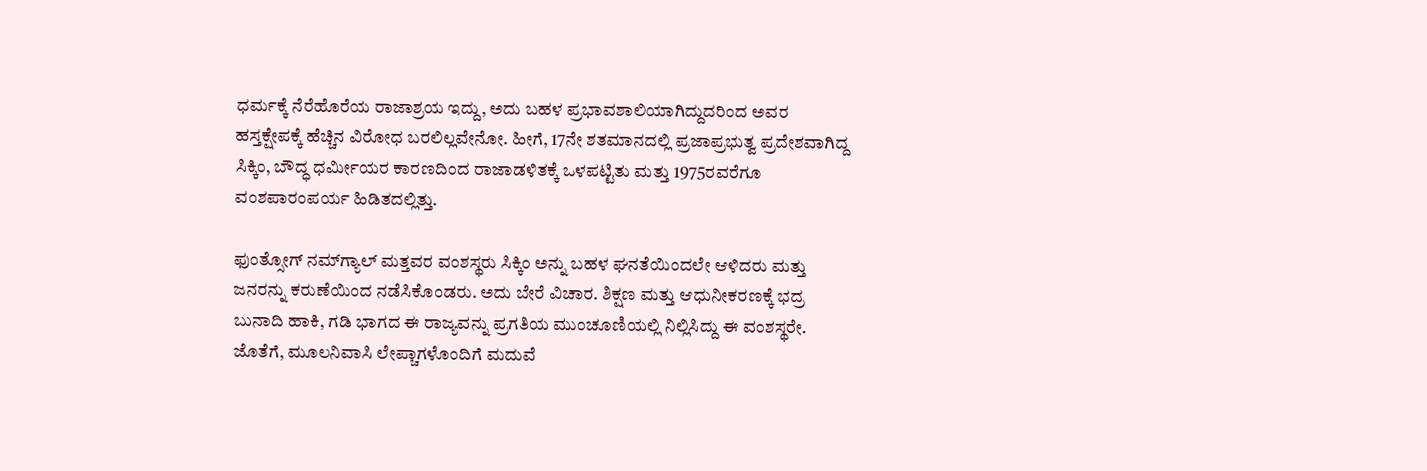ಧರ್ಮಕ್ಕೆ ನೆರೆಹೊರೆಯ ರಾಜಾಶ್ರಯ ಇದ್ದು, ಅದು ಬಹಳ ಪ್ರಭಾವಶಾಲಿಯಾಗಿದ್ದುದರಿಂದ ಅವರ ಹಸ್ತಕ್ಷೇಪಕ್ಕೆ ಹೆಚ್ಚಿನ ವಿರೋಧ ಬರಲಿಲ್ಲವೇನೋ. ಹೀಗೆ, 17ನೇ ಶತಮಾನದಲ್ಲಿ ಪ್ರಜಾಪ್ರಭುತ್ವ ಪ್ರದೇಶವಾಗಿದ್ದ ಸಿಕ್ಕಿಂ, ಬೌದ್ಧ ಧರ್ಮೀಯರ ಕಾರಣದಿಂದ ರಾಜಾಡಳಿತಕ್ಕೆ ಒಳಪಟ್ಟಿತು ಮತ್ತು 1975ರವರೆಗೂ ವಂಶಪಾರಂಪರ್ಯ ಹಿಡಿತದಲ್ಲಿತ್ತು.

ಫುಂತ್ಸೋಗ್ ನಮ್‌ಗ್ಯಾಲ್ ಮತ್ತವರ ವಂಶಸ್ಥರು ಸಿಕ್ಕಿಂ ಅನ್ನು ಬಹಳ ಘನತೆಯಿಂದಲೇ ಆಳಿದರು ಮತ್ತು ಜನರನ್ನು ಕರುಣೆಯಿಂದ ನಡೆಸಿಕೊಂಡರು. ಅದು ಬೇರೆ ವಿಚಾರ. ಶಿಕ್ಷಣ ಮತ್ತು ಆಧುನೀಕರಣಕ್ಕೆ ಭದ್ರ ಬುನಾದಿ ಹಾಕಿ, ಗಡಿ ಭಾಗದ ಈ ರಾಜ್ಯವನ್ನು ಪ್ರಗತಿಯ ಮುಂಚೂಣಿಯಲ್ಲಿ ನಿಲ್ಲಿಸಿದ್ದು ಈ ವಂಶಸ್ಥರೇ. ಜೊತೆಗೆ, ಮೂಲನಿವಾಸಿ ಲೇಪ್ಚಾಗಳೊಂದಿಗೆ ಮದುವೆ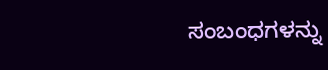ಸಂಬಂಧಗಳನ್ನು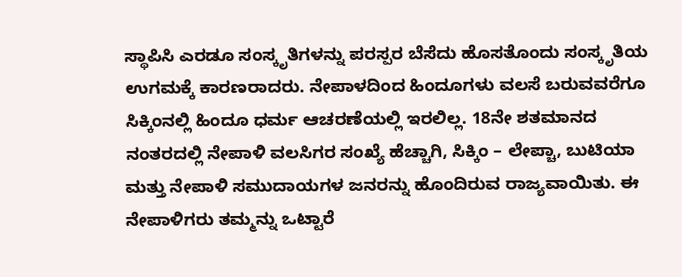ಸ್ಥಾಪಿಸಿ ಎರಡೂ ಸಂಸ್ಕೃತಿಗಳನ್ನು ಪರಸ್ಪರ ಬೆಸೆದು ಹೊಸತೊಂದು ಸಂಸ್ಕೃತಿಯ ಉಗಮಕ್ಕೆ ಕಾರಣರಾದರು. ನೇಪಾಳದಿಂದ ಹಿಂದೂಗಳು ವಲಸೆ ಬರುವವರೆಗೂ ಸಿಕ್ಕಿಂನಲ್ಲಿ ಹಿಂದೂ ಧರ್ಮ ಆಚರಣೆಯಲ್ಲಿ ಇರಲಿಲ್ಲ. 18ನೇ ಶತಮಾನದ ನಂತರದಲ್ಲಿ ನೇಪಾಳಿ ವಲಸಿಗರ ಸಂಖ್ಯೆ ಹೆಚ್ಚಾಗಿ, ಸಿಕ್ಕಿಂ – ಲೇಪ್ಚಾ, ಬುಟಿಯಾ ಮತ್ತು ನೇಪಾಳಿ ಸಮುದಾಯಗಳ ಜನರನ್ನು ಹೊಂದಿರುವ ರಾಜ್ಯವಾಯಿತು. ಈ ನೇಪಾಳಿಗರು ತಮ್ಮನ್ನು ಒಟ್ಟಾರೆ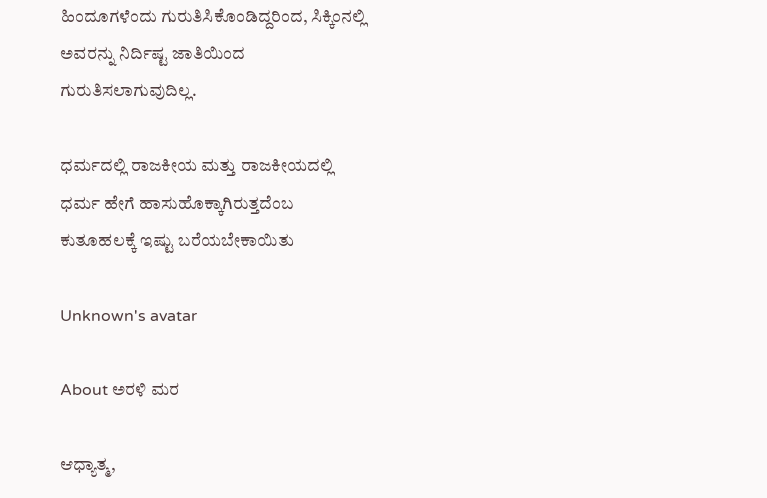ಹಿಂದೂಗಳೆಂದು ಗುರುತಿಸಿಕೊಂಡಿದ್ದರಿಂದ, ಸಿಕ್ಕಿಂನಲ್ಲಿ ಅವರನ್ನು ನಿರ್ದಿಷ್ಟ ಜಾತಿಯಿಂದ ಗುರುತಿಸಲಾಗುವುದಿಲ್ಲ.

ಧರ್ಮದಲ್ಲಿ ರಾಜಕೀಯ ಮತ್ತು ರಾಜಕೀಯದಲ್ಲಿ ಧರ್ಮ ಹೇಗೆ ಹಾಸುಹೊಕ್ಕಾಗಿರುತ್ತದೆಂಬ ಕುತೂಹಲಕ್ಕೆ ಇಷ್ಟು ಬರೆಯಬೇಕಾಯಿತು

Unknown's avatar

About ಅರಳಿ ಮರ

ಆಧ್ಯಾತ್ಮ,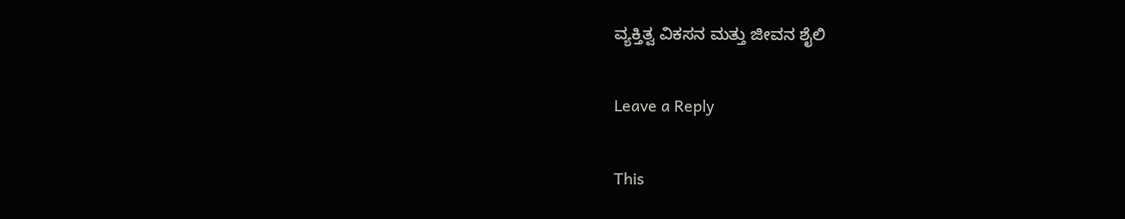ವ್ಯಕ್ತಿತ್ವ ವಿಕಸನ ಮತ್ತು ಜೀವನ ಶೈಲಿ

Leave a Reply

This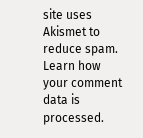site uses Akismet to reduce spam. Learn how your comment data is processed.